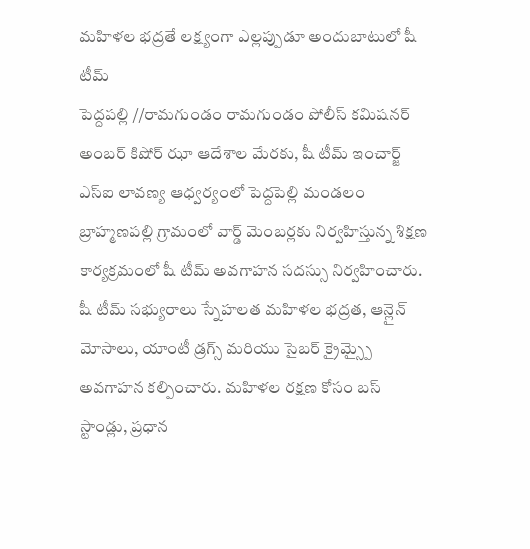మహిళల భద్రతే లక్ష్యంగా ఎల్లప్పుడూ అందుబాటులో షీ టీమ్
పెద్దపల్లి //రామగుండం రామగుండం పోలీస్ కమిషనర్ అంబర్ కిషోర్ ఝా ఆదేశాల మేరకు, షీ టీమ్ ఇంచార్జ్ ఎస్ఐ లావణ్య ఆధ్వర్యంలో పెద్దపెల్లి మండలం బ్రాహ్మణపల్లి గ్రామంలో వార్డ్ మెంబర్లకు నిర్వహిస్తున్న శిక్షణ కార్యక్రమంలో షీ టీమ్ అవగాహన సదస్సు నిర్వహించారు.
షీ టీమ్ సభ్యురాలు స్నేహలత మహిళల భద్రత, ఆన్లైన్ మోసాలు, యాంటీ డ్రగ్స్ మరియు సైబర్ క్రైమ్స్పై అవగాహన కల్పించారు. మహిళల రక్షణ కోసం బస్ స్టాండ్లు, ప్రధాన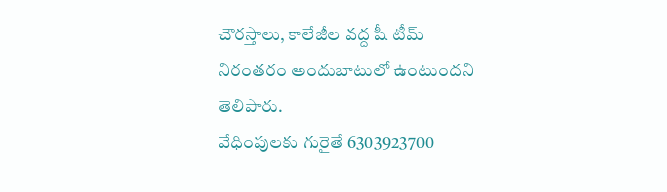చౌరస్తాలు, కాలేజీల వద్ద షీ టీమ్ నిరంతరం అందుబాటులో ఉంటుందని తెలిపారు.
వేధింపులకు గురైతే 6303923700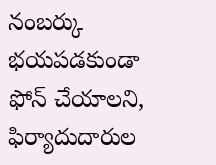నంబర్కు భయపడకుండా ఫోన్ చేయాలని, ఫిర్యాదుదారుల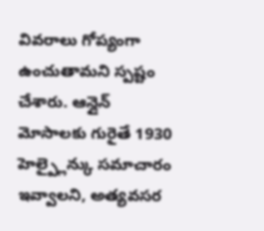వివరాలు గోప్యంగా ఉంచుతామని స్పష్టం చేశారు. ఆన్లైన్ మోసాలకు గురైతే 1930 హెల్ప్లైన్కు సమాచారం ఇవ్వాలని, అత్యవసర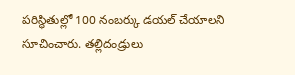పరిస్థితుల్లో 100 నంబర్కు డయల్ చేయాలని సూచించారు. తల్లిదండ్రులు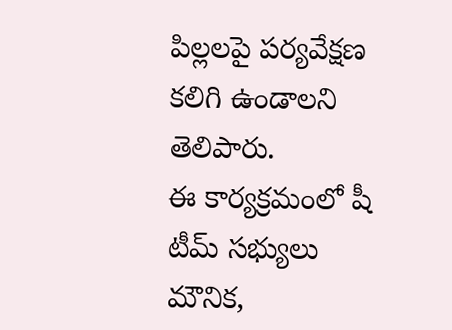పిల్లలపై పర్యవేక్షణ కలిగి ఉండాలని తెలిపారు.
ఈ కార్యక్రమంలో షీ టీమ్ సభ్యులు మౌనిక,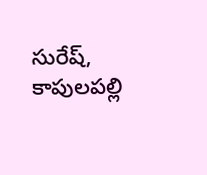సురేష్, కాపులపల్లి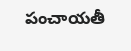పంచాయతీ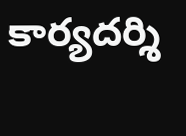కార్యదర్శి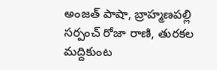అంజత్ పాషా, బ్రాహ్మణపల్లి సర్పంచ్ రోజా రాణి, తురకల మద్దికుంట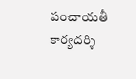పంచాయతీ కార్యదర్శి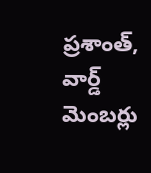ప్రశాంత్, వార్డ్ మెంబర్లు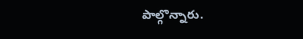పాల్గొన్నారు.